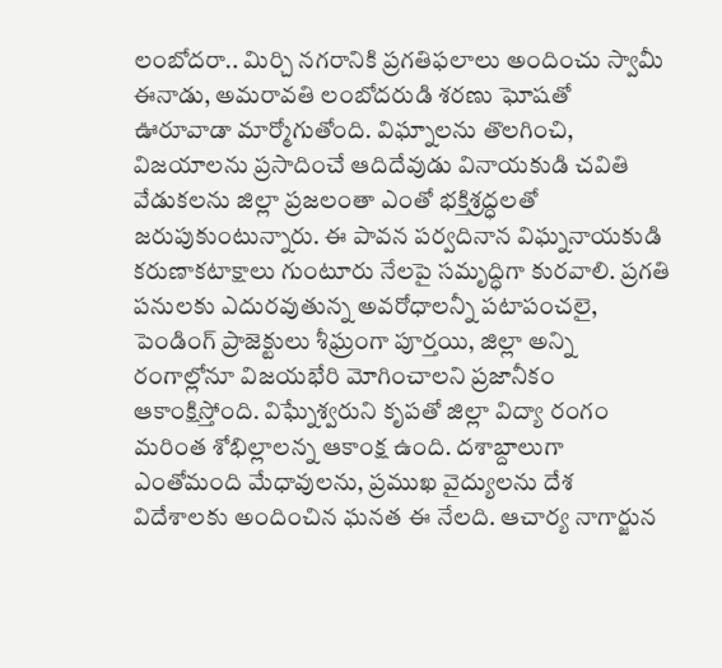లంబోదరా.. మిర్చి నగరానికి ప్రగతిఫలాలు అందించు స్వామీ ఈనాడు, అమరావతి లంబోదరుడి శరణు ఘోషతో ఊరూవాడా మార్మోగుతోంది. విఘ్నాలను తొలగించి, విజయాలను ప్రసాదించే ఆదిదేవుడు వినాయకుడి చవితి వేడుకలను జిల్లా ప్రజలంతా ఎంతో భక్తిశ్రద్ధలతో జరుపుకుంటున్నారు. ఈ పావన పర్వదినాన విఘ్ననాయకుడి కరుణాకటాక్షాలు గుంటూరు నేలపై సమృద్ధిగా కురవాలి. ప్రగతి పనులకు ఎదురవుతున్న అవరోధాలన్నీ పటాపంచలై, పెండింగ్‌ ప్రాజెక్టులు శీఘ్రంగా పూర్తయి, జిల్లా అన్ని రంగాల్లోనూ విజయభేరి మోగించాలని ప్రజానీకం ఆకాంక్షిస్తోంది. విఘ్నేశ్వరుని కృపతో జిల్లా విద్యా రంగం మరింత శోభిల్లాలన్న ఆకాంక్ష ఉంది. దశాబ్దాలుగా ఎంతోమంది మేధావులను, ప్రముఖ వైద్యులను దేశ విదేశాలకు అందించిన ఘనత ఈ నేలది. ఆచార్య నాగార్జున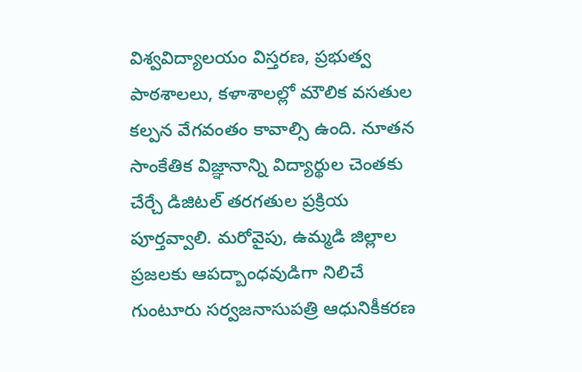విశ్వవిద్యాలయం విస్తరణ, ప్రభుత్వ పాఠశాలలు, కళాశాలల్లో మౌలిక వసతుల కల్పన వేగవంతం కావాల్సి ఉంది. నూతన సాంకేతిక విజ్ఞానాన్ని విద్యార్థుల చెంతకు చేర్చే డిజిటల్‌ తరగతుల ప్రక్రియ పూర్తవ్వాలి. మరోవైపు, ఉమ్మడి జిల్లాల ప్రజలకు ఆపద్బాంధవుడిగా నిలిచే గుంటూరు సర్వజనాసుపత్రి ఆధునికీకరణ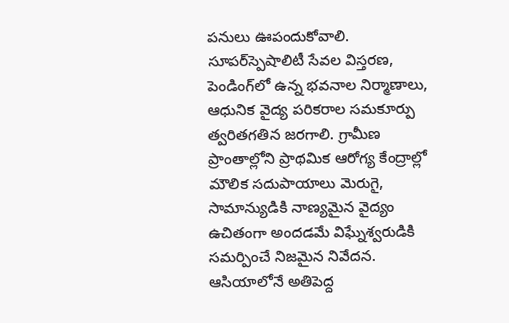పనులు ఊపందుకోవాలి. సూపర్‌స్పెషాలిటీ సేవల విస్తరణ, పెండింగ్‌లో ఉన్న భవనాల నిర్మాణాలు, ఆధునిక వైద్య పరికరాల సమకూర్పు త్వరితగతిన జరగాలి. గ్రామీణ ప్రాంతాల్లోని ప్రాథమిక ఆరోగ్య కేంద్రాల్లో మౌలిక సదుపాయాలు మెరుగై, సామాన్యుడికి నాణ్యమైన వైద్యం ఉచితంగా అందడమే విఘ్నేశ్వరుడికి సమర్పించే నిజమైన నివేదన. ఆసియాలోనే అతిపెద్ద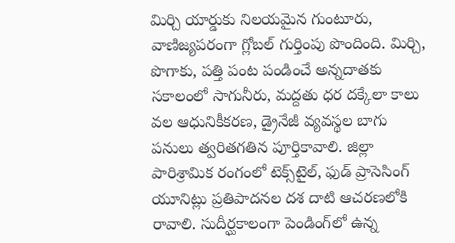మిర్చి యార్డుకు నిలయమైన గుంటూరు, వాణిజ్యపరంగా గ్లోబల్‌ గుర్తింపు పొందింది. మిర్చి, పొగాకు, పత్తి పంట పండించే అన్నదాతకు సకాలంలో సాగునీరు, మద్దతు ధర దక్కేలా కాలు వల ఆధునికీకరణ, డ్రైనేజీ వ్యవస్థల బాగు పనులు త్వరితగతిన పూర్తికావాలి. జిల్లా పారిశ్రామిక రంగంలో టెక్స్‌టైల్, ఫుడ్‌ ప్రాసెసింగ్‌ యూనిట్లు ప్రతిపాదనల దశ దాటి ఆచరణలోకి రావాలి. సుదీర్ఘకాలంగా పెండింగ్‌లో ఉన్న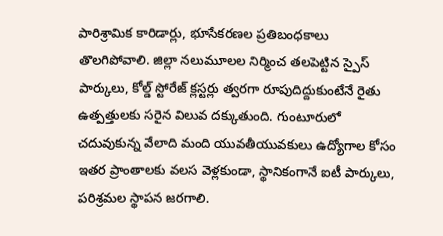పారిశ్రామిక కారిడార్లు, భూసేకరణల ప్రతిబంధకాలు తొలగిపోవాలి. జిల్లా నలుమూలల నిర్మించ తలపెట్టిన స్పైస్‌ పార్కులు, కోల్డ్‌ స్టోరేజ్‌ క్లస్టర్లు త్వరగా రూపుదిద్దుకుంటేనే రైతు ఉత్పత్తులకు సరైన విలువ దక్కుతుంది. గుంటూరులో చదువుకున్న వేలాది మంది యువతీయువకులు ఉద్యోగాల కోసం ఇతర ప్రాంతాలకు వలస వెళ్లకుండా, స్థానికంగానే ఐటీ పార్కులు, పరిశ్రమల స్థాపన జరగాలి.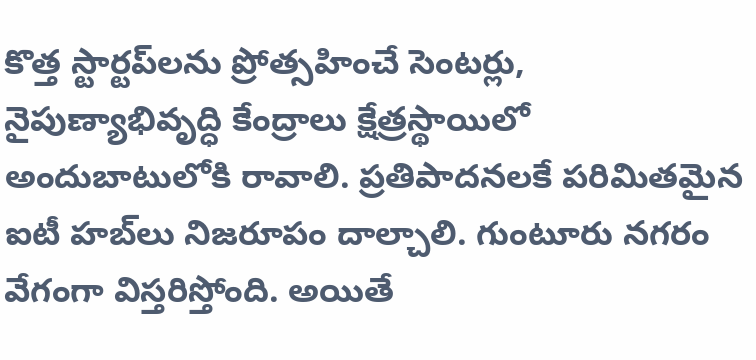కొత్త స్టార్టప్‌లను ప్రోత్సహించే సెంటర్లు, నైపుణ్యాభివృద్ధి కేంద్రాలు క్షేత్రస్థాయిలో అందుబాటులోకి రావాలి. ప్రతిపాదనలకే పరిమితమైన ఐటీ హబ్‌లు నిజరూపం దాల్చాలి. గుంటూరు నగరం వేగంగా విస్తరిస్తోంది. అయితే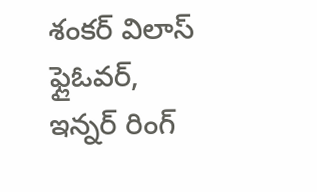శంకర్‌ విలాస్‌ ఫ్లైఓవర్, ఇన్నర్‌ రింగ్‌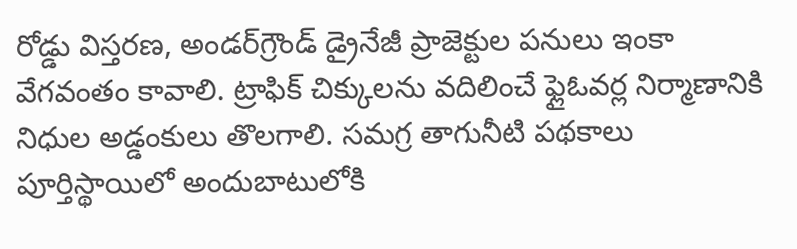రోడ్డు విస్తరణ, అండర్‌గ్రౌండ్‌ డ్రైనేజీ ప్రాజెక్టుల పనులు ఇంకా వేగవంతం కావాలి. ట్రాఫిక్‌ చిక్కులను వదిలించే ఫ్లైఓవర్ల నిర్మాణానికి నిధుల అడ్డంకులు తొలగాలి. సమగ్ర తాగునీటి పథకాలు పూర్తిస్థాయిలో అందుబాటులోకి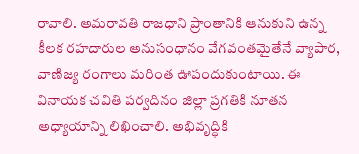రావాలి. అమరావతి రాజధాని ప్రాంతానికి ఆనుకుని ఉన్న కీలక రహదారుల అనుసంధానం వేగవంతమైతేనే వ్యాపార, వాణిజ్య రంగాలు మరింత ఊపందుకుంటాయి. ఈ వినాయక చవితి పర్వదినం జిల్లా ప్రగతికి నూతన అధ్యాయాన్ని లిఖించాలి. అభివృద్ధికి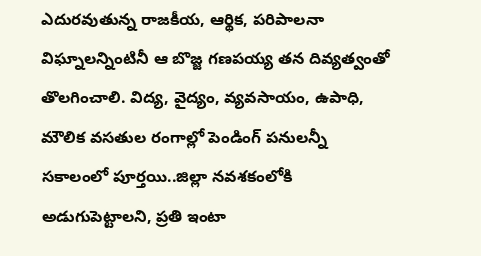ఎదురవుతున్న రాజకీయ, ఆర్థిక, పరిపాలనా విఘ్నాలన్నింటినీ ఆ బొజ్జ గణపయ్య తన దివ్యత్వంతో తొలగించాలి. విద్య, వైద్యం, వ్యవసాయం, ఉపాధి, మౌలిక వసతుల రంగాల్లో పెండింగ్‌ పనులన్నీ సకాలంలో పూర్తయి..జిల్లా నవశకంలోకి అడుగుపెట్టాలని, ప్రతి ఇంటా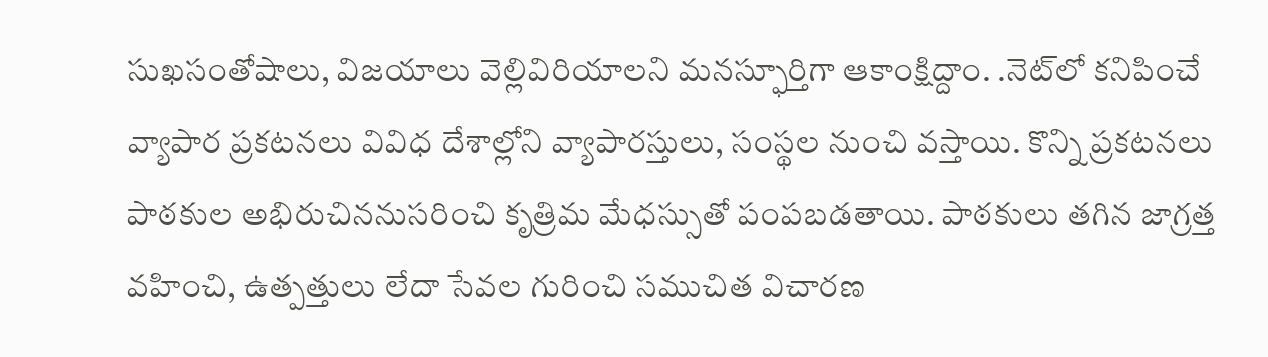సుఖసంతోషాలు, విజయాలు వెల్లివిరియాలని మనస్ఫూర్తిగా ఆకాంక్షిద్దాం. .నెట్‌లో కనిపించే వ్యాపార ప్రకటనలు వివిధ దేశాల్లోని వ్యాపారస్తులు, సంస్థల నుంచి వస్తాయి. కొన్ని ప్రకటనలు పాఠకుల అభిరుచిననుసరించి కృత్రిమ మేధస్సుతో పంపబడతాయి. పాఠకులు తగిన జాగ్రత్త వహించి, ఉత్పత్తులు లేదా సేవల గురించి సముచిత విచారణ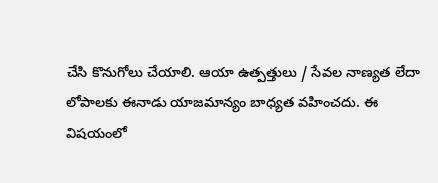చేసి కొనుగోలు చేయాలి. ఆయా ఉత్పత్తులు / సేవల నాణ్యత లేదా లోపాలకు ఈనాడు యాజమాన్యం బాధ్యత వహించదు. ఈ విషయంలో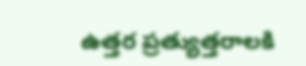ఉత్తర ప్రత్యుత్తరాలకి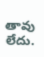తావు లేదు.